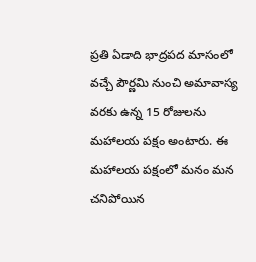ప్రతి ఏడాది భాద్రపద మాసంలో వచ్చే పౌర్ణమి నుంచి అమావాస్య వరకు ఉన్న 15 రోజులను మహాలయ పక్షం అంటారు. ఈ మహాలయ పక్షంలో మనం మన చనిపోయిన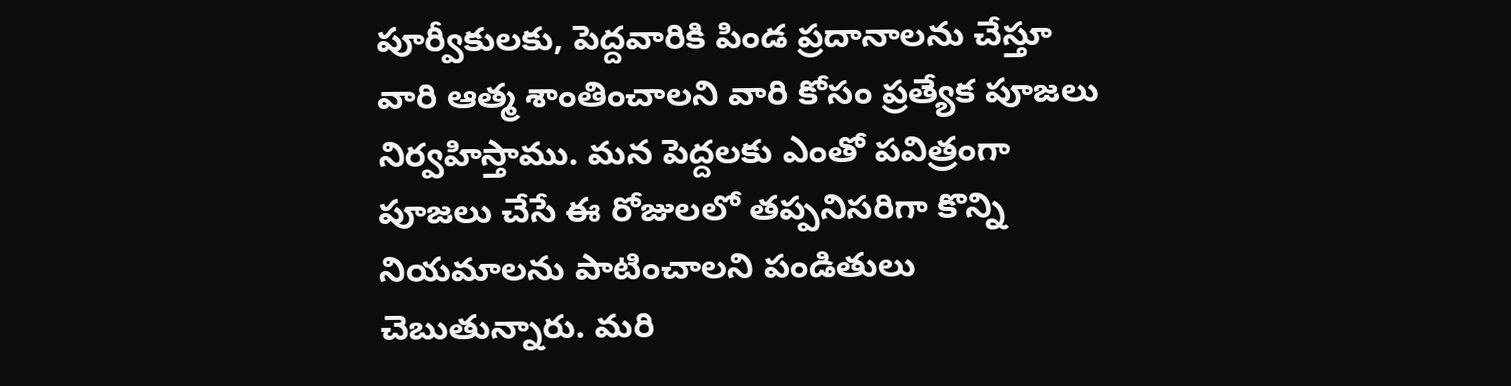పూర్వీకులకు, పెద్దవారికి పిండ ప్రదానాలను చేస్తూ వారి ఆత్మ శాంతించాలని వారి కోసం ప్రత్యేక పూజలు నిర్వహిస్తాము. మన పెద్దలకు ఎంతో పవిత్రంగా పూజలు చేసే ఈ రోజులలో తప్పనిసరిగా కొన్ని నియమాలను పాటించాలని పండితులు చెబుతున్నారు. మరి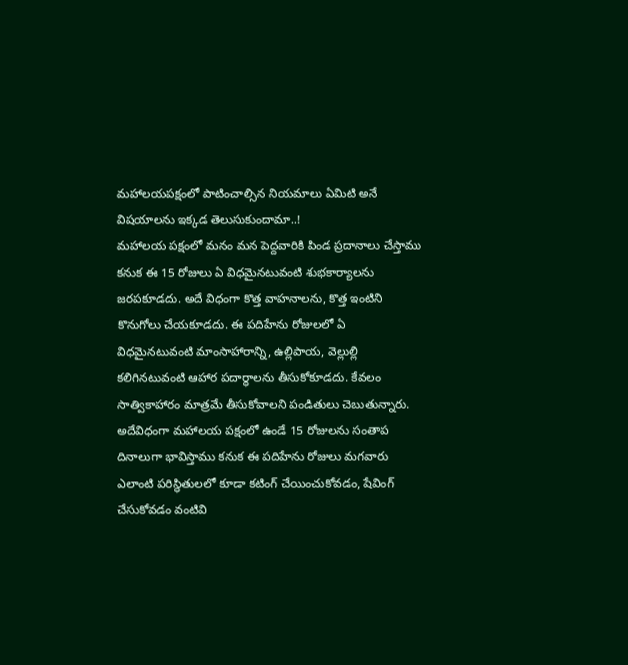మహాలయపక్షంలో పాటించాల్సిన నియమాలు ఏమిటి అనే విషయాలను ఇక్కడ తెలుసుకుందామా..!
మహాలయ పక్షంలో మనం మన పెద్దవారికి పిండ ప్రదానాలు చేస్తాము కనుక ఈ 15 రోజులు ఏ విధమైనటువంటి శుభకార్యాలను జరపకూడదు. అదే విధంగా కొత్త వాహనాలను, కొత్త ఇంటిని కొనుగోలు చేయకూడదు. ఈ పదిహేను రోజులలో ఏ విధమైనటువంటి మాంసాహారాన్ని, ఉల్లిపాయ, వెల్లుల్లి కలిగినటువంటి ఆహార పదార్థాలను తీసుకోకూడదు. కేవలం సాత్వికాహారం మాత్రమే తీసుకోవాలని పండితులు చెబుతున్నారు.
అదేవిధంగా మహాలయ పక్షంలో ఉండే 15 రోజులను సంతాప దినాలుగా భావిస్తాము కనుక ఈ పదిహేను రోజులు మగవారు ఎలాంటి పరిస్థితులలో కూడా కటింగ్ చేయించుకోవడం, షేవింగ్ చేసుకోవడం వంటివి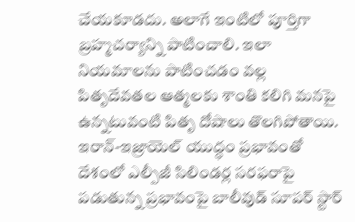చేయకూడదు. అలాగే ఇంటిలో పూర్తిగా బ్రహ్మచర్యాన్ని పాటించాలి. ఇలా నియమాలను పాటించడం వల్ల పితృదేవతల ఆత్మలకు శాంతి కలిగి మనపై ఉన్నటువంటి పితృ దోషాలు తొలగిపోతాయి.
ఇరాన్-ఇజ్రాయెల్ యుద్ధం ప్రభావంతో దేశంలో ఎల్పీజీ సిలిండర్ల సరఫరాపై పడుతున్న ప్రభావంపై బాలీవుడ్ సూపర్ స్టార్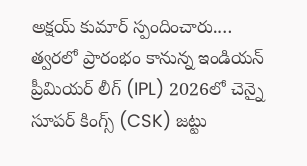అక్షయ్ కుమార్ స్పందించారు.…
త్వరలో ప్రారంభం కానున్న ఇండియన్ ప్రీమియర్ లీగ్ (IPL) 2026లో చెన్నై సూపర్ కింగ్స్ (CSK) జట్టు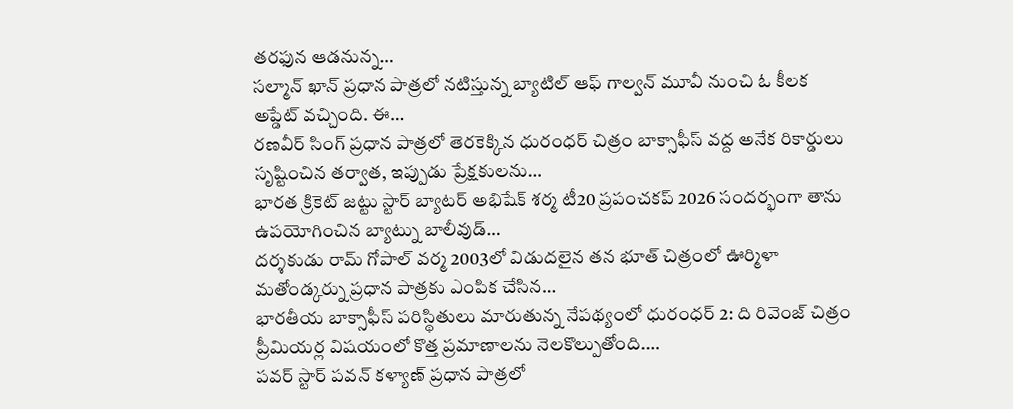తరఫున ఆడనున్న…
సల్మాన్ ఖాన్ ప్రధాన పాత్రలో నటిస్తున్న బ్యాటిల్ ఆఫ్ గాల్వన్ మూవీ నుంచి ఓ కీలక అప్డేట్ వచ్చింది. ఈ…
రణవీర్ సింగ్ ప్రధాన పాత్రలో తెరకెక్కిన ధురంధర్ చిత్రం బాక్సాఫీస్ వద్ద అనేక రికార్డులు సృష్టించిన తర్వాత, ఇప్పుడు ప్రేక్షకులను…
భారత క్రికెట్ జట్టు స్టార్ బ్యాటర్ అభిషేక్ శర్మ టీ20 ప్రపంచకప్ 2026 సందర్భంగా తాను ఉపయోగించిన బ్యాట్ను బాలీవుడ్…
దర్శకుడు రామ్ గోపాల్ వర్మ 2003లో విడుదలైన తన భూత్ చిత్రంలో ఊర్మిళా మతోండ్కర్ను ప్రధాన పాత్రకు ఎంపిక చేసిన…
భారతీయ బాక్సాఫీస్ పరిస్థితులు మారుతున్న నేపథ్యంలో ధురంధర్ 2: ది రివెంజ్ చిత్రం ప్రీమియర్ల విషయంలో కొత్త ప్రమాణాలను నెలకొల్పుతోంది.…
పవర్ స్టార్ పవన్ కళ్యాణ్ ప్రధాన పాత్రలో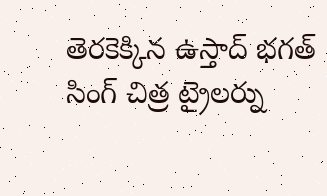తెరకెక్కిన ఉస్తాద్ భగత్ సింగ్ చిత్ర ట్రైలర్ను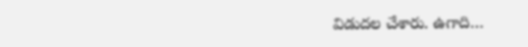విడుదల చేశారు. ఉగాది…